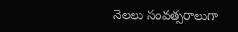నెలలు సంవత్సరాలుగా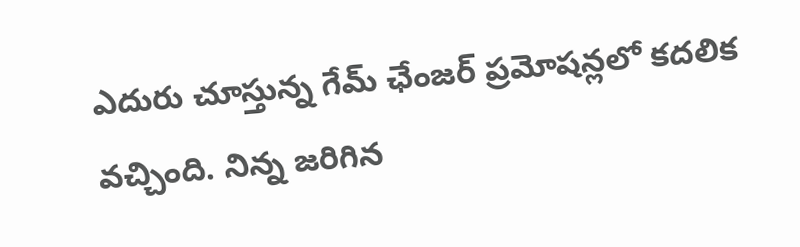ఎదురు చూస్తున్న గేమ్ ఛేంజర్ ప్రమోషన్లలో కదలిక వచ్చింది. నిన్న జరిగిన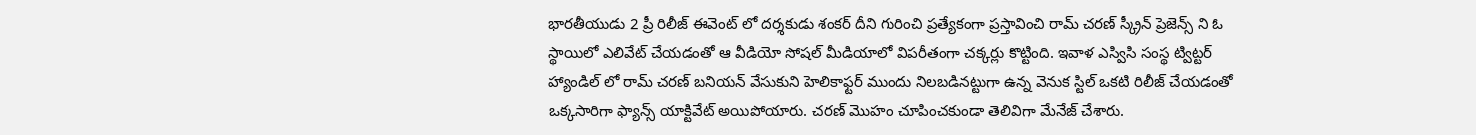భారతీయుడు 2 ప్రీ రిలీజ్ ఈవెంట్ లో దర్శకుడు శంకర్ దీని గురించి ప్రత్యేకంగా ప్రస్తావించి రామ్ చరణ్ స్క్రీన్ ప్రెజెన్స్ ని ఓ స్థాయిలో ఎలివేట్ చేయడంతో ఆ వీడియో సోషల్ మీడియాలో విపరీతంగా చక్కర్లు కొట్టింది. ఇవాళ ఎస్విసి సంస్థ ట్విట్టర్ హ్యాండిల్ లో రామ్ చరణ్ బనియన్ వేసుకుని హెలికాఫ్టర్ ముందు నిలబడినట్టుగా ఉన్న వెనుక స్టిల్ ఒకటి రిలీజ్ చేయడంతో ఒక్కసారిగా ఫ్యాన్స్ యాక్టివేట్ అయిపోయారు. చరణ్ మొహం చూపించకుండా తెలివిగా మేనేజ్ చేశారు.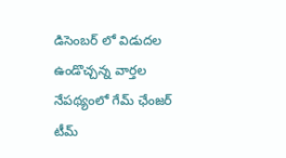డిసెంబర్ లో విడుదల ఉండొచ్చన్న వార్తల నేపథ్యంలో గేమ్ ఛేంజర్ టీమ్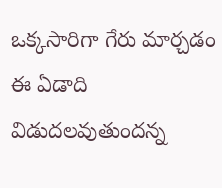ఒక్కసారిగా గేరు మార్చడం ఈ ఏడాది విడుదలవుతుందన్న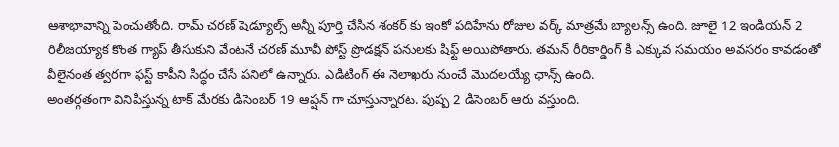ఆశాభావాన్ని పెంచుతోంది. రామ్ చరణ్ షెడ్యూల్స్ అన్నీ పూర్తి చేసిన శంకర్ కు ఇంకో పదిహేను రోజుల వర్క్ మాత్రమే బ్యాలన్స్ ఉంది. జూలై 12 ఇండియన్ 2 రిలీజయ్యాక కొంత గ్యాప్ తీసుకుని వేంటనే చరణ్ మూవీ పోస్ట్ ప్రొడక్షన్ పనులకు షిఫ్ట్ అయిపోతారు. తమన్ రీరికార్డింగ్ కి ఎక్కువ సమయం అవసరం కావడంతో వీలైనంత త్వరగా ఫస్ట్ కాపీని సిద్ధం చేసే పనిలో ఉన్నారు. ఎడిటింగ్ ఈ నెలాఖరు నుంచే మొదలయ్యే ఛాన్స్ ఉంది.
అంతర్గతంగా వినిపిస్తున్న టాక్ మేరకు డిసెంబర్ 19 ఆప్షన్ గా చూస్తున్నారట. పుష్ప 2 డిసెంబర్ ఆరు వస్తుంది.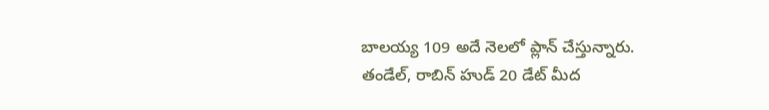బాలయ్య 109 అదే నెలలో ప్లాన్ చేస్తున్నారు. తండేల్, రాబిన్ హుడ్ 20 డేట్ మీద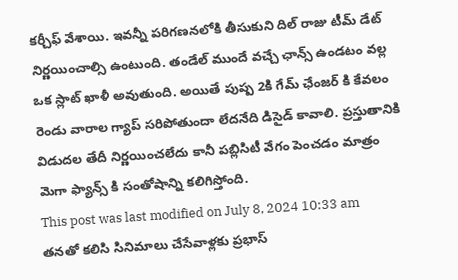కర్చీఫ్ వేశాయి. ఇవన్నీ పరిగణనలోకి తీసుకుని దిల్ రాజు టీమ్ డేట్ నిర్ణయించాల్సి ఉంటుంది. తండేల్ ముందే వచ్చే ఛాన్స్ ఉండటం వల్ల ఒక స్లాట్ ఖాళీ అవుతుంది. అయితే పుష్ప 2కి గేమ్ ఛేంజర్ కి కేవలం రెండు వారాల గ్యాప్ సరిపోతుందా లేదనేది డిసైడ్ కావాలి. ప్రస్తుతానికి విడుదల తేదీ నిర్ణయించలేదు కానీ పబ్లిసిటీ వేగం పెంచడం మాత్రం మెగా ఫ్యాన్స్ కి సంతోషాన్ని కలిగిస్తోంది.
This post was last modified on July 8, 2024 10:33 am
తనతో కలిసి సినిమాలు చేసేవాళ్లకు ప్రభాస్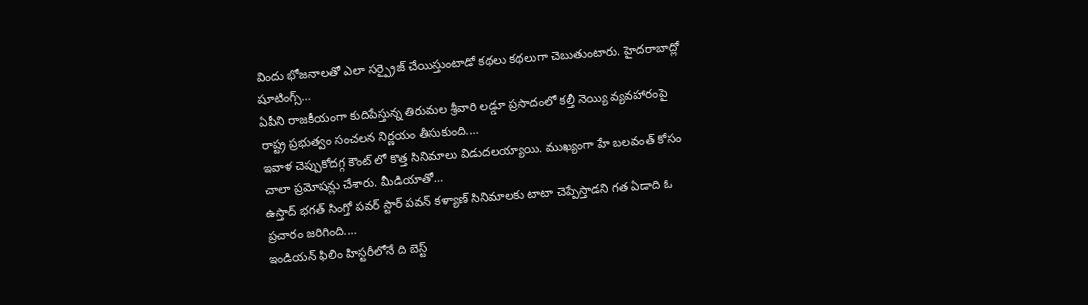విందు భోజనాలతో ఎలా సర్ప్రైజ్ చేయిస్తుంటాడో కథలు కథలుగా చెబుతుంటారు. హైదరాబాద్లో షూటింగ్స్…
ఏపీని రాజకీయంగా కుదిపేస్తున్న తిరుమల శ్రీవారి లడ్డూ ప్రసాదంలో కల్తీ నెయ్యి వ్యవహారంపై రాష్ట్ర ప్రభుత్వం సంచలన నిర్ణయం తీసుకుంది.…
ఇవాళ చెప్పుకోదగ్గ కౌంట్ లో కొత్త సినిమాలు విడుదలయ్యాయి. ముఖ్యంగా హే బలవంత్ కోసం చాలా ప్రమోషన్లు చేశారు. మీడియాతో…
ఉస్తాద్ భగత్ సింగ్తో పవర్ స్టార్ పవన్ కళ్యాణ్ సినిమాలకు టాటా చెప్పేస్తాడని గత ఏడాది ఓ ప్రచారం జరిగింది.…
ఇండియన్ ఫిలిం హిస్టరీలోనే ది బెస్ట్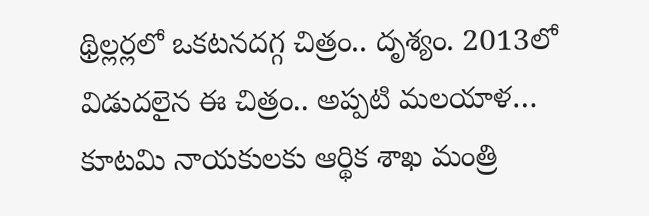థ్రిల్లర్లలో ఒకటనదగ్గ చిత్రం.. దృశ్యం. 2013లో విడుదలైన ఈ చిత్రం.. అప్పటి మలయాళ…
కూటమి నాయకులకు ఆర్థిక శాఖ మంత్రి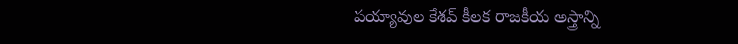పయ్యావుల కేశవ్ కీలక రాజకీయ అస్త్రాన్ని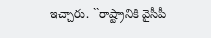ఇచ్చారు. ``రాష్ట్రానికి వైసీపీ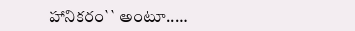హానికరం`` అంటూ..…